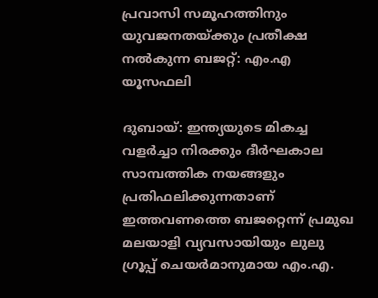പ്രവാസി സമൂഹത്തിനും യുവജനതയ്ക്കും പ്രതീക്ഷ നൽകുന്ന ബജറ്റ്: എം.എ യൂസഫലി

ദുബായ്: ഇന്ത്യയുടെ മികച്ച വളർച്ചാ നിരക്കും ദീർഘകാല സാമ്പത്തിക നയങ്ങളും പ്രതിഫലിക്കുന്നതാണ് ഇത്തവണത്തെ ബജറ്റെന്ന് പ്രമുഖ മലയാളി വ്യവസായിയും ലുലു ഗ്രൂപ്പ് ചെയർമാനുമായ എം.എ.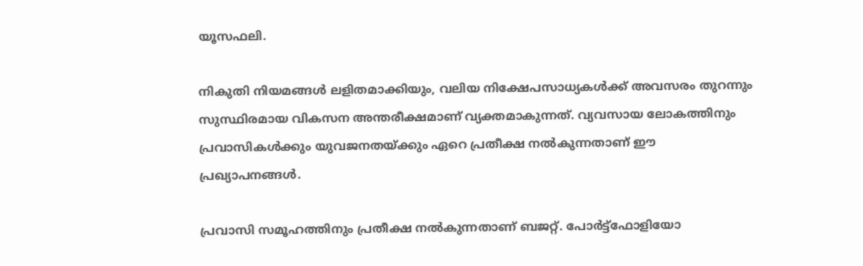യൂസഫലി.

നികുതി നിയമങ്ങൾ ലളിതമാക്കിയും, വലിയ നിക്ഷേപസാധ്യകൾക്ക് അവസരം തുറന്നും സുസ്ഥിരമായ വികസന അന്തരീക്ഷമാണ് വ്യക്തമാകുന്നത്. വ്യവസായ ലോകത്തിനും പ്രവാസികൾക്കും യുവജനതയ്ക്കും ഏറെ പ്രതീക്ഷ നൽകുന്നതാണ് ഈ പ്രഖ്യാപനങ്ങൾ.

പ്രവാസി സമൂഹത്തിനും പ്രതീക്ഷ നൽകുന്നതാണ് ബജറ്റ്. പോർട്ട്‌ഫോളിയോ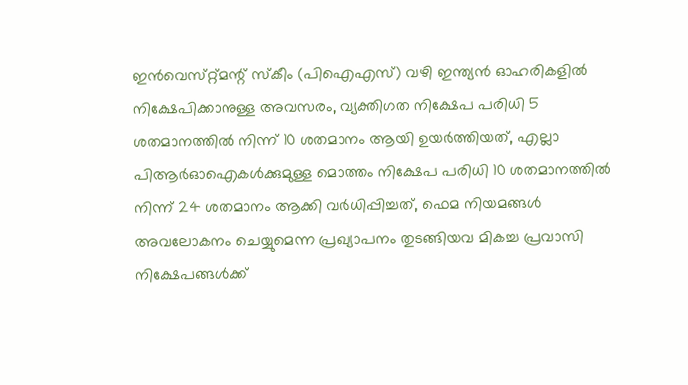ഇൻവെസ്‌റ്റ്മന്റ് സ്‌കീം (പിഐഎസ്) വഴി ഇന്ത്യൻ ഓഹരികളിൽ നിക്ഷേപിക്കാനുള്ള അവസരം, വ്യക്തിഗത നിക്ഷേപ പരിധി 5 ശതമാനത്തിൽ നിന്ന് 10 ശതമാനം ആയി ഉയർത്തിയത്, എല്ലാ പിആർഓഐകൾക്കുമുള്ള മൊത്തം നിക്ഷേപ പരിധി 10 ശതമാനത്തിൽ നിന്ന് 24 ശതമാനം ആക്കി വർധിപ്പിച്ചത്, ഫെമ നിയമങ്ങൾ അവലോകനം ചെയ്യുമെന്ന പ്രഖ്യാപനം തുടങ്ങിയവ മികച്ച പ്രവാസി നിക്ഷേപങ്ങൾക്ക്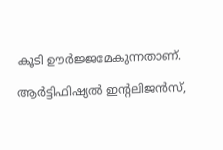കൂടി ഊർജ്ജമേകുന്നതാണ്.

ആർട്ടിഫിഷ്യൽ ഇന്റലിജൻസ്,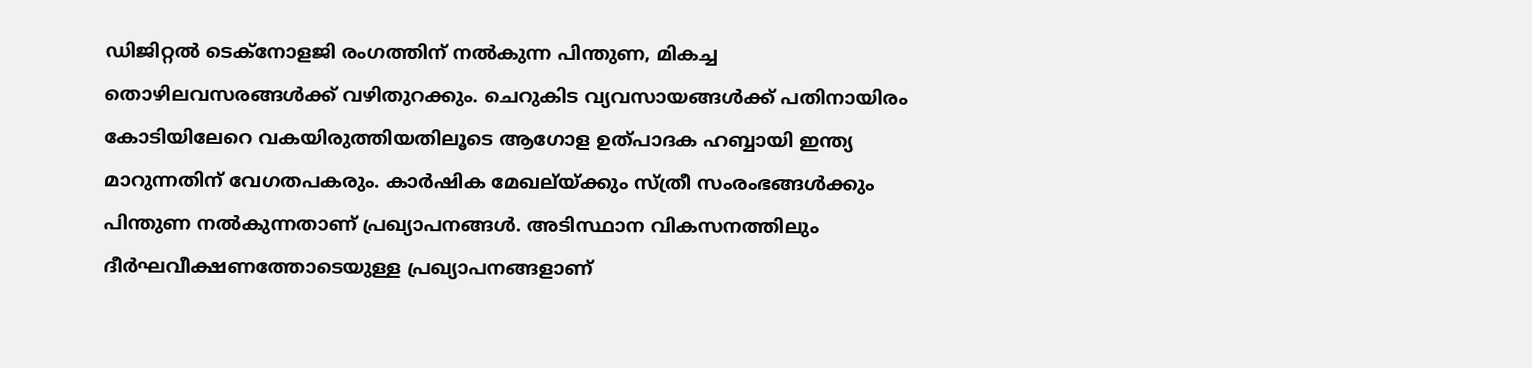ഡിജിറ്റൽ ടെക്നോളജി രംഗത്തിന് നൽകുന്ന പിന്തുണ, മികച്ച തൊഴിലവസരങ്ങൾക്ക് വഴിതുറക്കും. ചെറുകിട വ്യവസായങ്ങൾക്ക് പതിനായിരം കോടിയിലേറെ വകയിരുത്തിയതിലൂടെ ആഗോള ഉത്പാദക ഹബ്ബായി ഇന്ത്യ മാറുന്നതിന് വേഗതപകരും. കാർഷിക മേഖല്യ്ക്കും സ്ത്രീ സംരംഭങ്ങൾക്കും പിന്തുണ നൽകുന്നതാണ് പ്രഖ്യാപനങ്ങൾ. അടിസ്ഥാന വികസനത്തിലും ദീർഘവീക്ഷണത്തോടെയുള്ള പ്രഖ്യാപനങ്ങളാണ്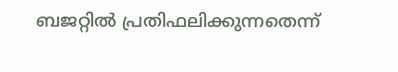ബജറ്റിൽ പ്രതിഫലിക്കുന്നതെന്ന്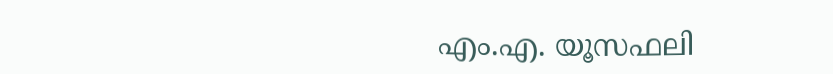എം.എ. യൂസഫലി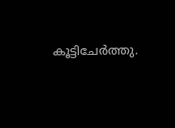കൂട്ടിചേർത്തു.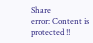Share
error: Content is protected !!